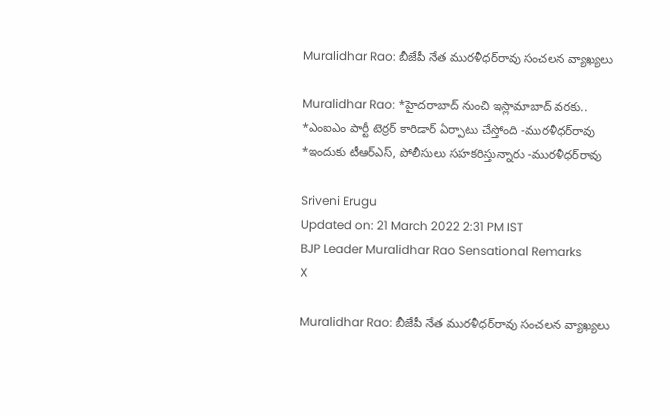Muralidhar Rao: బీజేపీ నేత మురళీధర్‌రావు సంచలన వ్యాఖ్యలు

Muralidhar Rao: *హైదరాబాద్‌ నుంచి ఇస్లామాబాద్‌ వరకు.. *ఎంఐఎం పార్టీ టెర్రర్‌ కారిడార్‌ ఏర్పాటు చేస్తోంది -మురళీధర్‌రావు *ఇందుకు టీఆర్‌ఎస్‌, పోలీసులు సహకరిస్తున్నారు -మురళీధర్‌రావు

Sriveni Erugu
Updated on: 21 March 2022 2:31 PM IST
BJP Leader Muralidhar Rao Sensational Remarks
X

Muralidhar Rao: బీజేపీ నేత మురళీధర్‌రావు సంచలన వ్యాఖ్యలు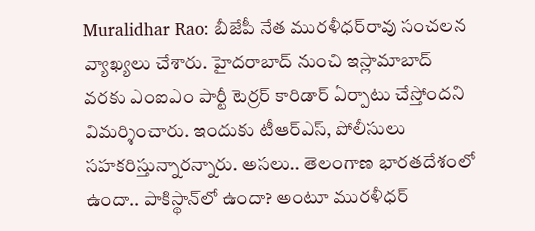Muralidhar Rao: బీజేపీ నేత మురళీధర్‌రావు సంచలన వ్యాఖ్యలు చేశారు. హైదరాబాద్‌ నుంచి ఇస్లామాబాద్‌ వరకు ఎంఐఎం పార్టీ టెర్రర్‌ కారిడార్‌ ఏర్పాటు చేస్తోందని విమర్శించారు. ఇందుకు టీఆర్‌ఎస్‌, పోలీసులు సహకరిస్తున్నారన్నారు. అసలు.. తెలంగాణ భారతదేశంలో ఉందా.. పాకిస్థాన్‌లో ఉందా? అంటూ మురళీధర్‌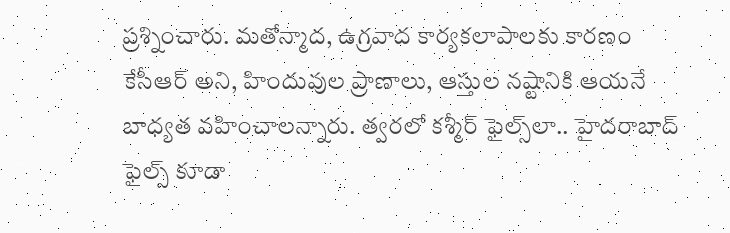ప్రశ్నించారు. మతోన్మాద, ఉగ్రవాద కార్యకలాపాలకు కారణం కేసీఆర్ అని, హిందువుల ప్రాణాలు, ఆస్తుల నష్టానికి ఆయనే బాధ్యత వహించాలన్నారు. త్వరలో కశ్మీర్‌ ఫైల్స్‌లా.. హైదరాబాద్‌ ఫైల్స్‌ కూడా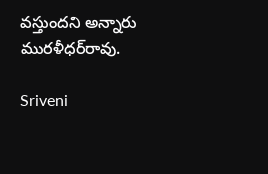వస్తుందని అన్నారు మురళీధర్‌రావు.

Sriveni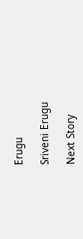Erugu

Sriveni Erugu

Next Story